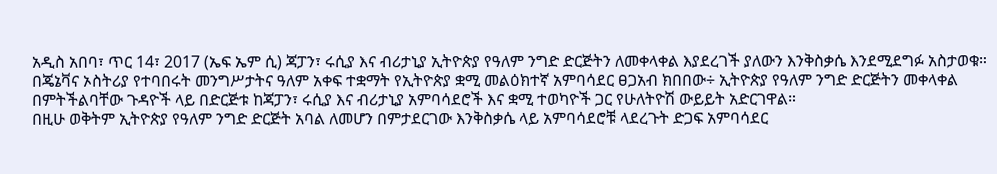አዲስ አበባ፣ ጥር 14፣ 2017 (ኤፍ ኤም ሲ) ጃፓን፣ ሩሲያ እና ብሪታኒያ ኢትዮጵያ የዓለም ንግድ ድርጅትን ለመቀላቀል እያደረገች ያለውን እንቅስቃሴ እንደሚደግፉ አስታወቁ።
በጄኔቫና ኦስትሪያ የተባበሩት መንግሥታትና ዓለም አቀፍ ተቋማት የኢትዮጵያ ቋሚ መልዕክተኛ አምባሳደር ፀጋአብ ክበበው÷ ኢትዮጵያ የዓለም ንግድ ድርጅትን መቀላቀል በምትችልባቸው ጉዳዮች ላይ በድርጅቱ ከጃፓን፣ ሩሲያ እና ብሪታኒያ አምባሳደሮች እና ቋሚ ተወካዮች ጋር የሁለትዮሽ ውይይት አድርገዋል።
በዚሁ ወቅትም ኢትዮጵያ የዓለም ንግድ ድርጅት አባል ለመሆን በምታደርገው እንቅስቃሴ ላይ አምባሳደሮቹ ላደረጉት ድጋፍ አምባሳደር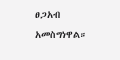ፀጋአብ አመስግነዋል።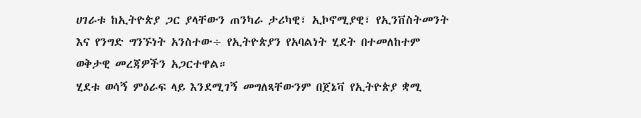ሀገራቱ ከኢትዮጵያ ጋር ያላቸውን ጠንካራ ታሪካዊ፣ ኢኮኖሚያዊ፣ የኢንቨስትመንት እና የንግድ ግንኙነት አንስተው÷ የኢትዮጵያን የአባልነት ሂደት በተመለከተም ወቅታዊ መረጃዎችን አጋርተዋል።
ሂደቱ ወሳኝ ምዕራፍ ላይ እንደሚገኝ መግለጻቸውንም በጀኔቫ የኢትዮጵያ ቋሚ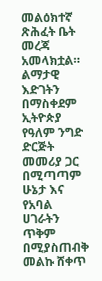መልዕክተኛ ጽሕፈት ቤት መረጃ አመላክቷል።
ልማታዊ እድገትን በማስቀደም ኢትዮጵያ የዓለም ንግድ ድርጅት መመሪያ ጋር በሚጣጣም ሁኔታ እና የአባል ሀገራትን ጥቅም በሚያስጠብቅ መልኩ ሸቀጥ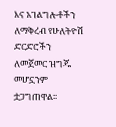እና አገልግሎቶችን ለማቅረብ የሁለትዮሽ ድርድሮችን ለመጀመር ዝግጁ መሆኗንም ቷጋግጠዋል፡፡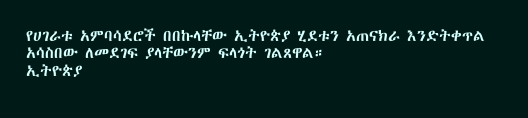የሀገራቱ አምባሳደሮች በበኩላቸው ኢትዮጵያ ሂደቱን አጠናክራ እንድትቀጥል አሳስበው ለመደገፍ ያላቸውንም ፍላጎት ገልጸዋል።
ኢትዮጵያ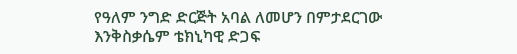የዓለም ንግድ ድርጅት አባል ለመሆን በምታደርገው እንቅስቃሴም ቴክኒካዊ ድጋፍ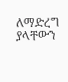ለማድረግ ያላቸውን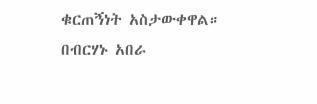ቁርጠኝነት አስታውቀዋል።
በብርሃኑ አበራ